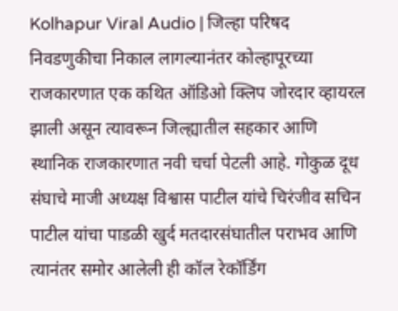Kolhapur Viral Audio | जिल्हा परिषद निवडणुकीचा निकाल लागल्यानंतर कोल्हापूरच्या राजकारणात एक कथित ऑडिओ क्लिप जोरदार व्हायरल झाली असून त्यावरून जिल्ह्यातील सहकार आणि स्थानिक राजकारणात नवी चर्चा पेटली आहे. गोकुळ दूध संघाचे माजी अध्यक्ष विश्वास पाटील यांचे चिरंजीव सचिन पाटील यांचा पाडळी खुर्द मतदारसंघातील पराभव आणि त्यानंतर समोर आलेली ही कॉल रेकॉर्डिंग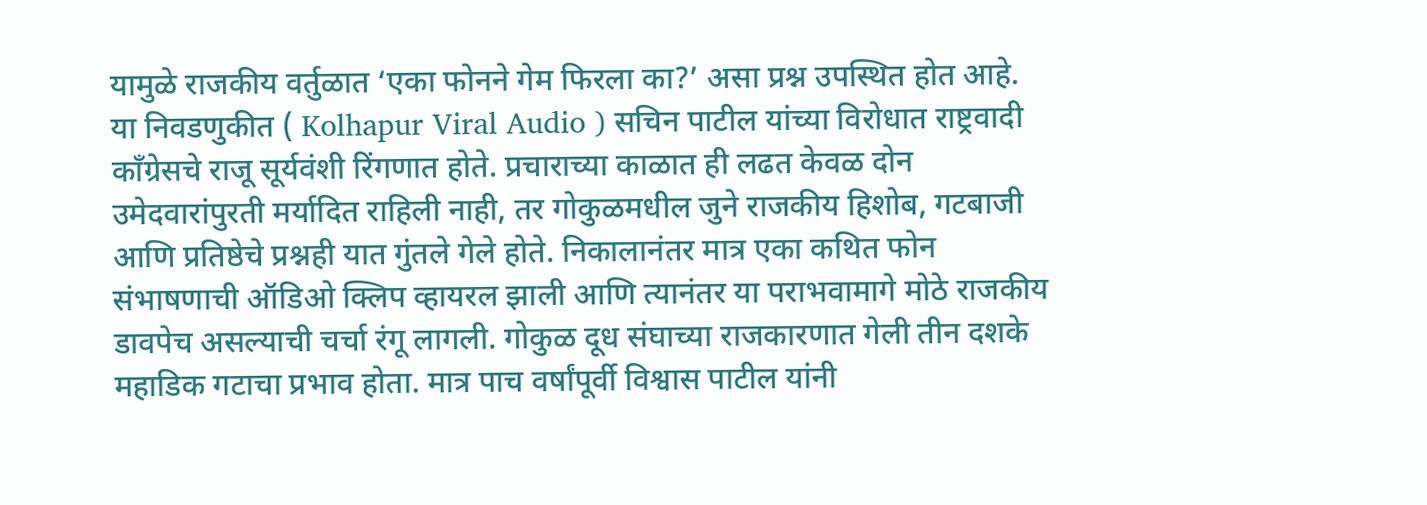यामुळे राजकीय वर्तुळात ‘एका फोनने गेम फिरला का?’ असा प्रश्न उपस्थित होत आहे.
या निवडणुकीत ( Kolhapur Viral Audio ) सचिन पाटील यांच्या विरोधात राष्ट्रवादी काँग्रेसचे राजू सूर्यवंशी रिंगणात होते. प्रचाराच्या काळात ही लढत केवळ दोन उमेदवारांपुरती मर्यादित राहिली नाही, तर गोकुळमधील जुने राजकीय हिशोब, गटबाजी आणि प्रतिष्ठेचे प्रश्नही यात गुंतले गेले होते. निकालानंतर मात्र एका कथित फोन संभाषणाची ऑडिओ क्लिप व्हायरल झाली आणि त्यानंतर या पराभवामागे मोठे राजकीय डावपेच असल्याची चर्चा रंगू लागली. गोकुळ दूध संघाच्या राजकारणात गेली तीन दशके महाडिक गटाचा प्रभाव होता. मात्र पाच वर्षांपूर्वी विश्वास पाटील यांनी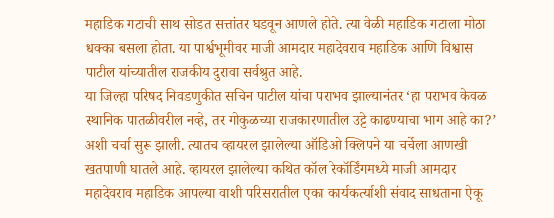महाडिक गटाची साथ सोडत सत्तांतर घडवून आणले होते. त्या वेळी महाडिक गटाला मोठा धक्का बसला होता. या पार्श्वभूमीवर माजी आमदार महादेवराव महाडिक आणि विश्वास पाटील यांच्यातील राजकीय दुरावा सर्वश्रुत आहे.
या जिल्हा परिषद निवडणुकीत सचिन पाटील यांचा पराभव झाल्यानंतर ‘हा पराभव केवळ स्थानिक पातळीवरील नव्हे, तर गोकुळच्या राजकारणातील उट्टे काढण्याचा भाग आहे का?’ अशी चर्चा सुरू झाली. त्यातच व्हायरल झालेल्या ऑडिओ क्लिपने या चर्चेला आणखी खतपाणी घातले आहे. व्हायरल झालेल्या कथित कॉल रेकॉर्डिंगमध्ये माजी आमदार महादेवराव महाडिक आपल्या वाशी परिसरातील एका कार्यकर्त्याशी संवाद साधताना ऐकू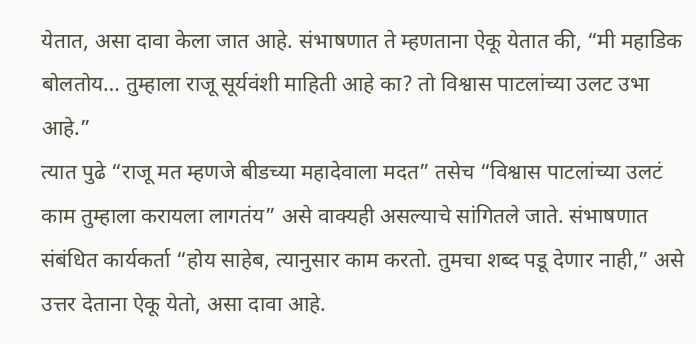येतात, असा दावा केला जात आहे. संभाषणात ते म्हणताना ऐकू येतात की, “मी महाडिक बोलतोय… तुम्हाला राजू सूर्यवंशी माहिती आहे का? तो विश्वास पाटलांच्या उलट उभा आहे.”
त्यात पुढे “राजू मत म्हणजे बीडच्या महादेवाला मदत” तसेच “विश्वास पाटलांच्या उलटं काम तुम्हाला करायला लागतंय” असे वाक्यही असल्याचे सांगितले जाते. संभाषणात संबंधित कार्यकर्ता “होय साहेब, त्यानुसार काम करतो. तुमचा शब्द पडू देणार नाही,” असे उत्तर देताना ऐकू येतो, असा दावा आहे.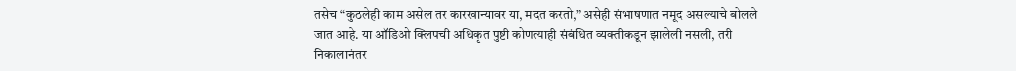तसेच “कुठलेही काम असेल तर कारखान्यावर या, मदत करतो,” असेही संभाषणात नमूद असल्याचे बोलले जात आहे. या ऑडिओ क्लिपची अधिकृत पुष्टी कोणत्याही संबंधित व्यक्तीकडून झालेली नसली, तरी निकालानंतर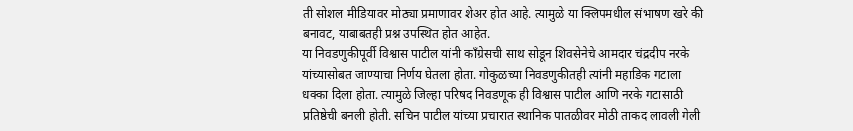ती सोशल मीडियावर मोठ्या प्रमाणावर शेअर होत आहे. त्यामुळे या क्लिपमधील संभाषण खरे की बनावट, याबाबतही प्रश्न उपस्थित होत आहेत.
या निवडणुकीपूर्वी विश्वास पाटील यांनी काँग्रेसची साथ सोडून शिवसेनेचे आमदार चंद्रदीप नरके यांच्यासोबत जाण्याचा निर्णय घेतला होता. गोकुळच्या निवडणुकीतही त्यांनी महाडिक गटाला धक्का दिला होता. त्यामुळे जिल्हा परिषद निवडणूक ही विश्वास पाटील आणि नरके गटासाठी प्रतिष्ठेची बनली होती. सचिन पाटील यांच्या प्रचारात स्थानिक पातळीवर मोठी ताकद लावली गेली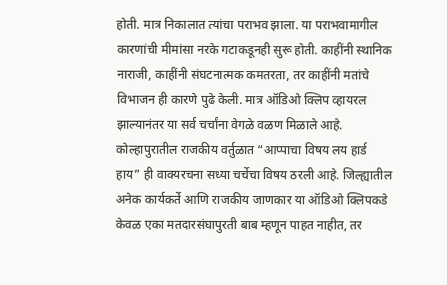होती. मात्र निकालात त्यांचा पराभव झाला. या पराभवामागील कारणांची मीमांसा नरके गटाकडूनही सुरू होती. काहींनी स्थानिक नाराजी, काहींनी संघटनात्मक कमतरता, तर काहींनी मतांचे विभाजन ही कारणे पुढे केली. मात्र ऑडिओ क्लिप व्हायरल झाल्यानंतर या सर्व चर्चांना वेगळे वळण मिळाले आहे.
कोल्हापुरातील राजकीय वर्तुळात “आप्पाचा विषय लय हार्ड हाय” ही वाक्यरचना सध्या चर्चेचा विषय ठरली आहे. जिल्ह्यातील अनेक कार्यकर्ते आणि राजकीय जाणकार या ऑडिओ क्लिपकडे केवळ एका मतदारसंघापुरती बाब म्हणून पाहत नाहीत, तर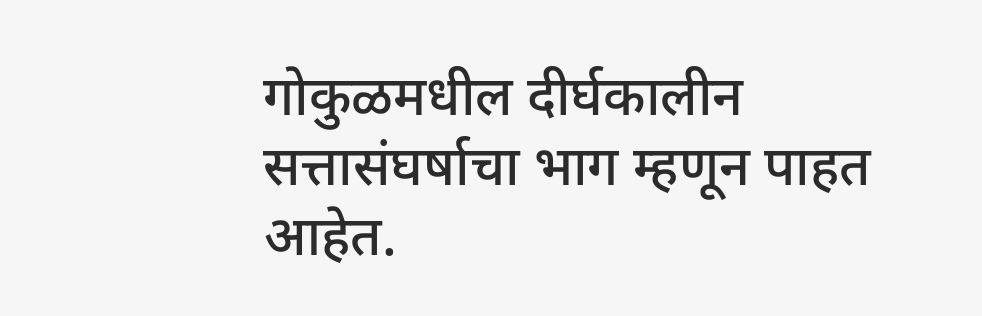गोकुळमधील दीर्घकालीन सत्तासंघर्षाचा भाग म्हणून पाहत आहेत.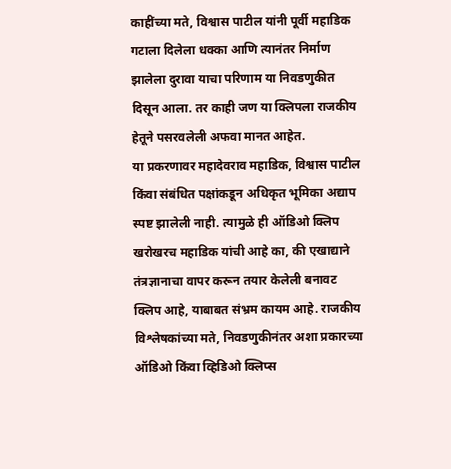काहींच्या मते, विश्वास पाटील यांनी पूर्वी महाडिक गटाला दिलेला धक्का आणि त्यानंतर निर्माण झालेला दुरावा याचा परिणाम या निवडणुकीत दिसून आला. तर काही जण या क्लिपला राजकीय हेतूने पसरवलेली अफवा मानत आहेत.
या प्रकरणावर महादेवराव महाडिक, विश्वास पाटील किंवा संबंधित पक्षांकडून अधिकृत भूमिका अद्याप स्पष्ट झालेली नाही. त्यामुळे ही ऑडिओ क्लिप खरोखरच महाडिक यांची आहे का, की एखाद्याने तंत्रज्ञानाचा वापर करून तयार केलेली बनावट क्लिप आहे, याबाबत संभ्रम कायम आहे. राजकीय विश्लेषकांच्या मते, निवडणुकीनंतर अशा प्रकारच्या ऑडिओ किंवा व्हिडिओ क्लिप्स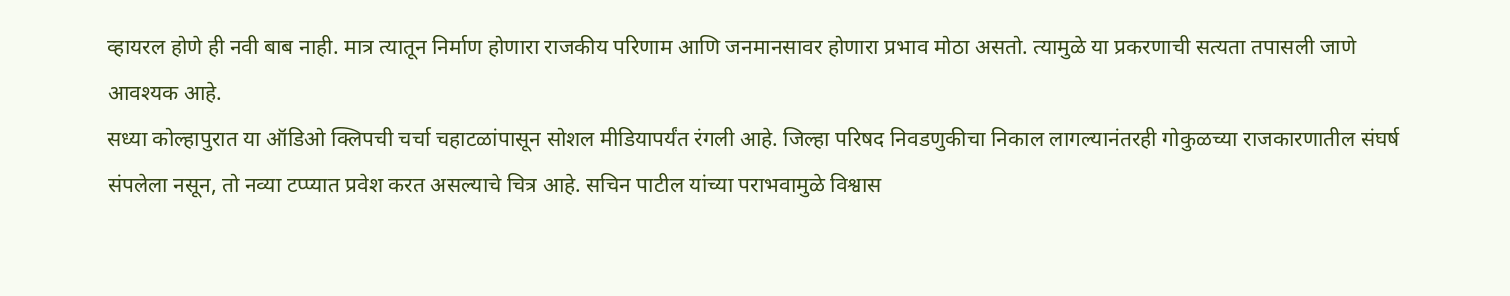व्हायरल होणे ही नवी बाब नाही. मात्र त्यातून निर्माण होणारा राजकीय परिणाम आणि जनमानसावर होणारा प्रभाव मोठा असतो. त्यामुळे या प्रकरणाची सत्यता तपासली जाणे आवश्यक आहे.
सध्या कोल्हापुरात या ऑडिओ क्लिपची चर्चा चहाटळांपासून सोशल मीडियापर्यंत रंगली आहे. जिल्हा परिषद निवडणुकीचा निकाल लागल्यानंतरही गोकुळच्या राजकारणातील संघर्ष संपलेला नसून, तो नव्या टप्प्यात प्रवेश करत असल्याचे चित्र आहे. सचिन पाटील यांच्या पराभवामुळे विश्वास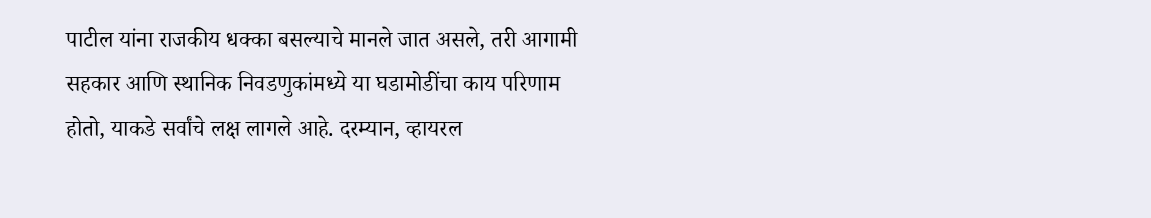पाटील यांना राजकीय धक्का बसल्याचे मानले जात असले, तरी आगामी सहकार आणि स्थानिक निवडणुकांमध्ये या घडामोडींचा काय परिणाम होतो, याकडे सर्वांचे लक्ष लागले आहे. दरम्यान, व्हायरल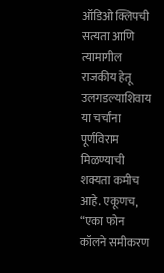ऑडिओ क्लिपची सत्यता आणि त्यामागील राजकीय हेतू उलगडल्याशिवाय या चर्चांना पूर्णविराम मिळण्याची शक्यता कमीच आहे. एकूणच, “एका फोन कॉलने समीकरण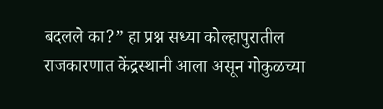बदलले का?” हा प्रश्न सध्या कोल्हापुरातील राजकारणात केंद्रस्थानी आला असून गोकुळच्या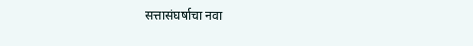सत्तासंघर्षाचा नवा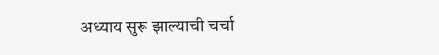अध्याय सुरू झाल्याची चर्चा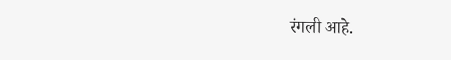रंगली आहे.